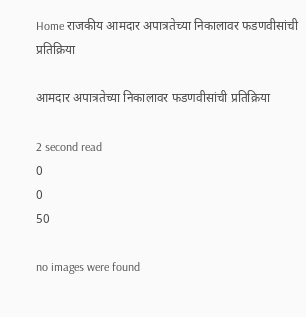Home राजकीय आमदार अपात्रतेच्या निकालावर फडणवीसांची प्रतिक्रिया

आमदार अपात्रतेच्या निकालावर फडणवीसांची प्रतिक्रिया

2 second read
0
0
50

no images were found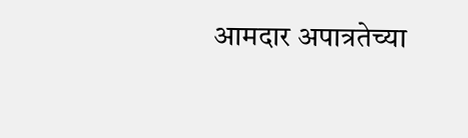आमदार अपात्रतेच्या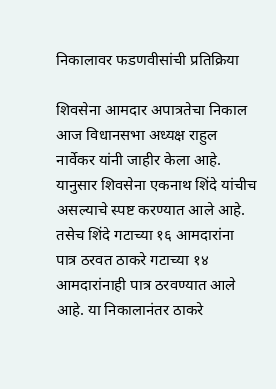निकालावर फडणवीसांची प्रतिक्रिया

शिवसेना आमदार अपात्रतेचा निकाल आज विधानसभा अध्यक्ष राहुल नार्वेकर यांनी जाहीर केला आहे. यानुसार शिवसेना एकनाथ शिंदे यांचीच असल्याचे स्पष्ट करण्यात आले आहे. तसेच शिंदे गटाच्या १६ आमदारांना पात्र ठरवत ठाकरे गटाच्या १४ आमदारांनाही पात्र ठरवण्यात आले आहे. या निकालानंतर ठाकरे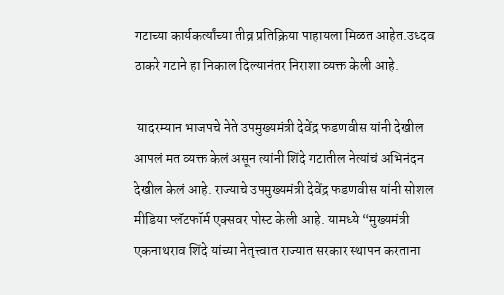गटाच्या कार्यकर्त्यांच्या तीव्र प्रतिक्रिया पाहायला मिळत आहेत.उध्दव ठाकरे गटाने हा निकाल दिल्यानंतर निराशा व्यक्त केली आहे.

 यादरम्यान भाजपचे नेते उपमुख्यमंत्री देवेंद्र फडणवीस यांनी देखील आपलं मत व्यक्त केलं असून त्यांनी शिंदे गटातील नेत्यांचं अभिनंदन देखील केलं आहे. राज्याचे उपमुख्यमंत्री देवेंद्र फडणवीस यांनी सोशल मीडिया प्लॅटफॉर्म एक्सवर पोस्ट केली आहे. यामध्ये “मुख्यमंत्री एकनाथराव शिंदे यांच्या नेतृत्त्वात राज्यात सरकार स्थापन करताना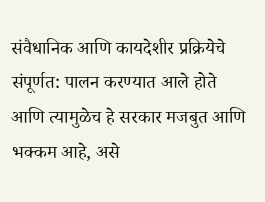संवैधानिक आणि कायदेशीर प्रक्रियेचे संपूर्णत: पालन करण्यात आले होते आणि त्यामुळेच हे सरकार मजबुत आणि भक्कम आहे, असे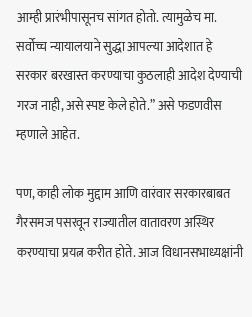आम्ही प्रारंभीपासूनच सांगत होतो. त्यामुळेच मा. सर्वोच्च न्यायालयाने सुद्धा आपल्या आदेशात हे सरकार बरखास्त करण्याचा कुठलाही आदेश देण्याची गरज नाही, असे स्पष्ट केले होते.” असे फडणवीस म्हणाले आहेत.

पण, काही लोक मुद्दाम आणि वारंवार सरकारबाबत गैरसमज पसरवून राज्यातील वातावरण अस्थिर करण्याचा प्रयत्न करीत होते. आज विधानसभाध्यक्षांनी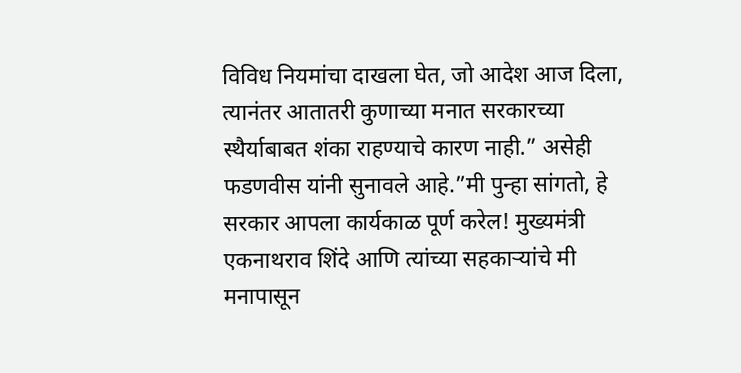विविध नियमांचा दाखला घेत, जो आदेश आज दिला, त्यानंतर आतातरी कुणाच्या मनात सरकारच्या स्थैर्याबाबत शंका राहण्याचे कारण नाही.” असेही फडणवीस यांनी सुनावले आहे.”मी पुन्हा सांगतो, हे सरकार आपला कार्यकाळ पूर्ण करेल! मुख्यमंत्री एकनाथराव शिंदे आणि त्यांच्या सहकार्‍यांचे मी मनापासून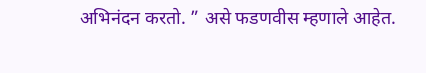अभिनंदन करतो. ” असे फडणवीस म्हणाले आहेत.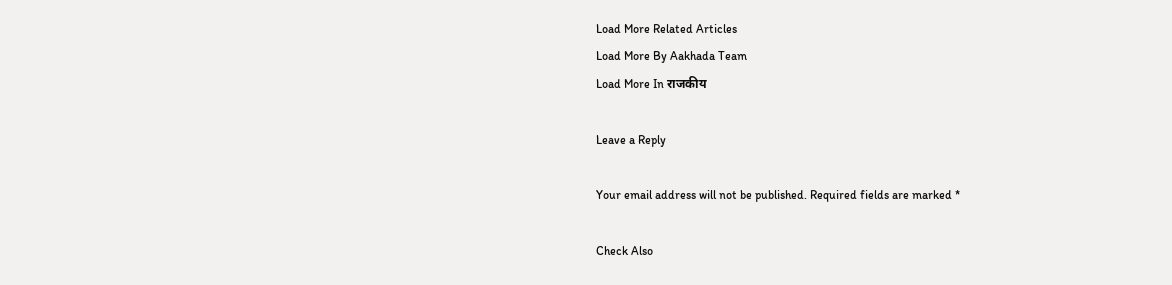Load More Related Articles
Load More By Aakhada Team
Load More In राजकीय

Leave a Reply

Your email address will not be published. Required fields are marked *

Check Also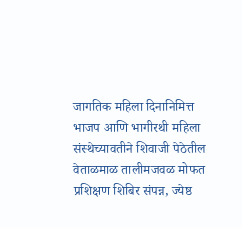जागतिक महिला दिनानिमित्त भाजप आणि भागीरथी महिला संस्थेच्यावतीने शिवाजी पेठेतील वेताळमाळ तालीमजवळ मोफत प्रशिक्षण शिबिर संपन्न, ज्येष्ठ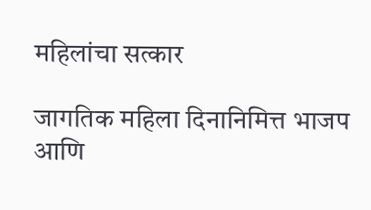महिलांचा सत्कार

जागतिक महिला दिनानिमित्त भाजप आणि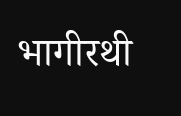भागीरथी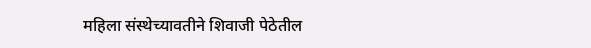महिला संस्थेच्यावतीने शिवाजी पेठेतील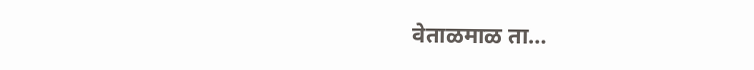वेताळमाळ ता…